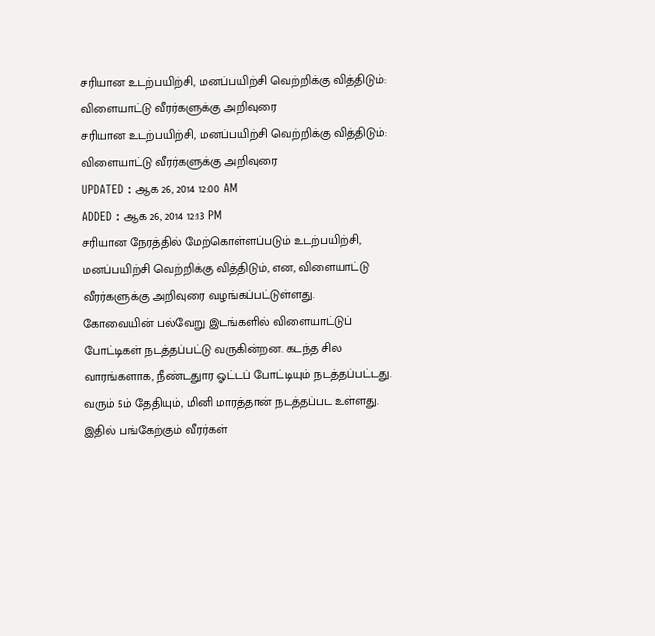சரியான உடற்பயிற்சி, மனப்பயிற்சி வெற்றிக்கு வித்திடும்: விளையாட்டு வீரர்களுக்கு அறிவுரை
சரியான உடற்பயிற்சி, மனப்பயிற்சி வெற்றிக்கு வித்திடும்: விளையாட்டு வீரர்களுக்கு அறிவுரை
UPDATED : ஆக 26, 2014 12:00 AM
ADDED : ஆக 26, 2014 12:13 PM
சரியான நேரத்தில் மேற்கொள்ளப்படும் உடற்பயிற்சி, மனப்பயிற்சி வெற்றிக்கு வித்திடும், என, விளையாட்டு வீரர்களுக்கு அறிவுரை வழங்கப்பட்டுள்ளது.
கோவையின் பல்வேறு இடங்களில் விளையாட்டுப் போட்டிகள் நடத்தப்பட்டு வருகின்றன. கடந்த சில வாரங்களாக, நீண்டதுார ஓட்டப் போட்டியும் நடத்தப்பட்டது. வரும் 5ம் தேதியும், மினி மாரத்தான் நடத்தப்பட உள்ளது. இதில் பங்கேற்கும் வீரர்கள்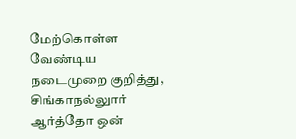மேற்கொள்ள வேண்டிய நடைமுறை குறித்து, சிங்காநல்லுார் ஆர்த்தோ ஒன்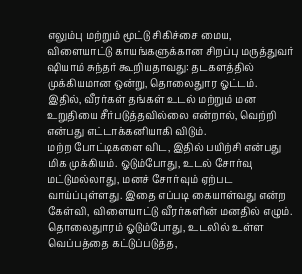எலும்பு மற்றும் மூட்டு சிகிச்சை மைய, விளையாட்டு காயங்களுக்கான சிறப்பு மருத்துவர் ஷியாம் சுந்தர் கூறியதாவது: தடகளத்தில் முக்கியமான ஒன்று, தொலைதுார ஓட்டம். இதில், வீரர்கள் தங்கள் உடல் மற்றும் மன உறுதியை சீர்படுத்தவில்லை என்றால், வெற்றி என்பது எட்டாக்கனியாகி விடும்.
மற்ற போட்டிகளை விட, இதில் பயிற்சி என்பது மிக முக்கியம். ஓடும்போது, உடல் சோர்வு மட்டுமல்லாது, மனச் சோர்வும் ஏற்பட வாய்ப்புள்ளது. இதை எப்படி கையாள்வது என்ற கேள்வி, விளையாட்டு வீரர்களின் மனதில் எழும். தொலைதுாரம் ஓடும்போது, உடலில் உள்ள வெப்பத்தை கட்டுப்படுத்த,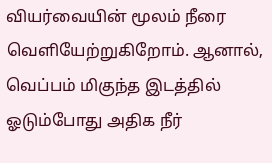வியர்வையின் மூலம் நீரை வெளியேற்றுகிறோம். ஆனால், வெப்பம் மிகுந்த இடத்தில் ஓடும்போது அதிக நீர்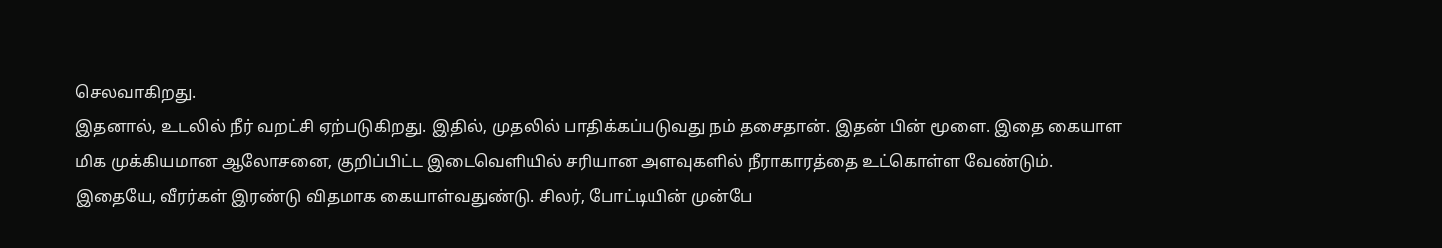செலவாகிறது.
இதனால், உடலில் நீர் வறட்சி ஏற்படுகிறது. இதில், முதலில் பாதிக்கப்படுவது நம் தசைதான். இதன் பின் மூளை. இதை கையாள மிக முக்கியமான ஆலோசனை, குறிப்பிட்ட இடைவெளியில் சரியான அளவுகளில் நீராகாரத்தை உட்கொள்ள வேண்டும்.
இதையே, வீரர்கள் இரண்டு விதமாக கையாள்வதுண்டு. சிலர், போட்டியின் முன்பே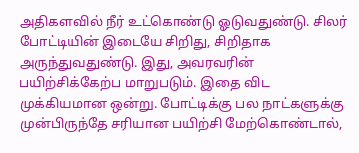அதிகளவில் நீர் உட்கொண்டு ஓடுவதுண்டு. சிலர் போட்டியின் இடையே சிறிது, சிறிதாக அருந்துவதுண்டு. இது, அவரவரின் பயிற்சிக்கேற்ப மாறுபடும். இதை விட முக்கியமான ஒன்று. போட்டிக்கு பல நாட்களுக்கு முன்பிருந்தே சரியான பயிற்சி மேற்கொண்டால்,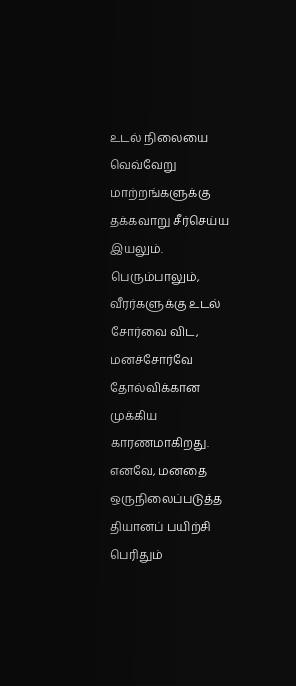உடல் நிலையை வெவ்வேறு மாற்றங்களுக்கு தக்கவாறு சீர்செய்ய இயலும்.
பெரும்பாலும், வீரர்களுக்கு உடல் சோர்வை விட, மனச்சோர்வே தோல்விக்கான முக்கிய காரணமாகிறது. எனவே, மனதை ஒருநிலைப்படுத்த தியானப் பயிற்சி பெரிதும்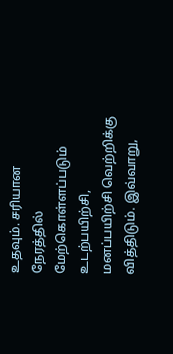உதவும். சரியான நேரத்தில் மேற்கொள்ளப்படும் உடற்பயிற்சி, மனப்பயிற்சி வெற்றிக்கு வித்திடும். இவ்வாறு,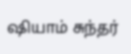ஷியாம் சுந்தர்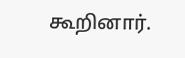கூறினார்.